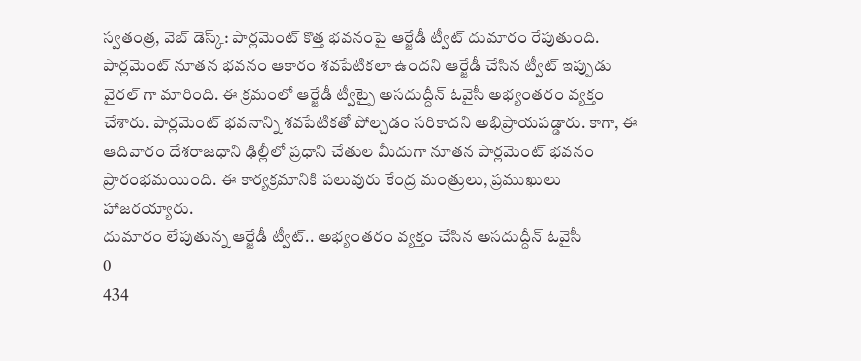స్వతంత్ర, వెబ్ డెస్క్: పార్లమెంట్ కొత్త భవనంపై ఆర్జేడీ ట్వీట్ దుమారం రేపుతుంది. పార్లమెంట్ నూతన భవనం ఆకారం శవపేటికలా ఉందని ఆర్జేడీ చేసిన ట్వీట్ ఇప్పుడు వైరల్ గా మారింది. ఈ క్రమంలో ఆర్జేడీ ట్వీట్పై అసదుద్దీన్ ఓవైసీ అభ్యంతరం వ్యక్తం చేశారు. పార్లమెంట్ భవనాన్ని శవపేటికతో పోల్చడం సరికాదని అభిప్రాయపడ్డారు. కాగా, ఈ ఆదివారం దేశరాజధాని ఢిల్లీలో ప్రధాని చేతుల మీదుగా నూతన పార్లమెంట్ భవనం ప్రారంభమయింది. ఈ కార్యక్రమానికి పలువురు కేంద్ర మంత్రులు, ప్రముఖులు హాజరయ్యారు.
దుమారం లేపుతున్న ఆర్జేడీ ట్వీట్.. అభ్యంతరం వ్యక్తం చేసిన అసదుద్దీన్ ఓవైసీ
0
434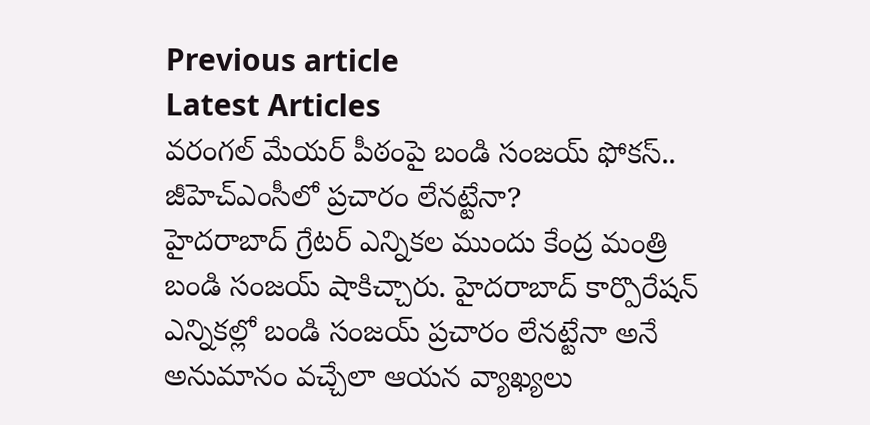Previous article
Latest Articles
వరంగల్ మేయర్ పీఠంపై బండి సంజయ్ ఫోకస్.. జీహెచ్ఎంసీలో ప్రచారం లేనట్టేనా?
హైదరాబాద్ గ్రేటర్ ఎన్నికల ముందు కేంద్ర మంత్రి బండి సంజయ్ షాకిచ్చారు. హైదరాబాద్ కార్పొరేషన్ ఎన్నికల్లో బండి సంజయ్ ప్రచారం లేనట్టేనా అనే అనుమానం వచ్చేలా ఆయన వ్యాఖ్యలు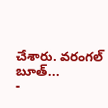చేశారు. వరంగల్ బూత్...
-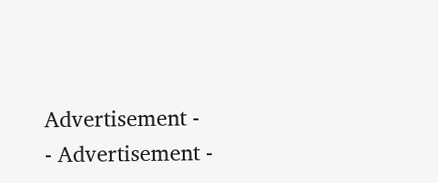Advertisement -
- Advertisement -